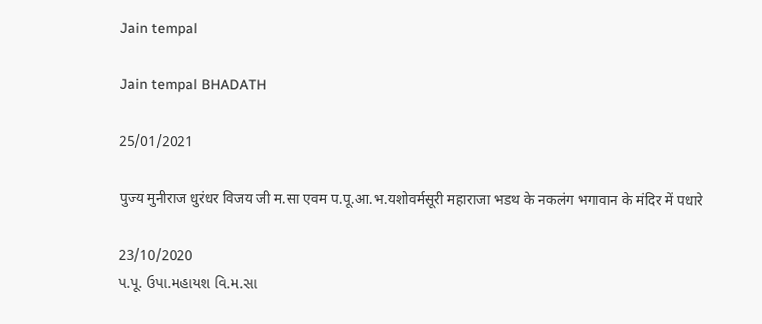Jain tempal

Jain tempal BHADATH

25/01/2021

पुज्य मुनीराज धुरंधर विजय जी म.सा एवम प.पू.आ.भ.यशोवर्मसूरी महाराजा भडथ के नकलंग भगावान के मंदिर में पधारे

23/10/2020
પ.પૂ. ઉપા.મહાયશ વિ.મ.સા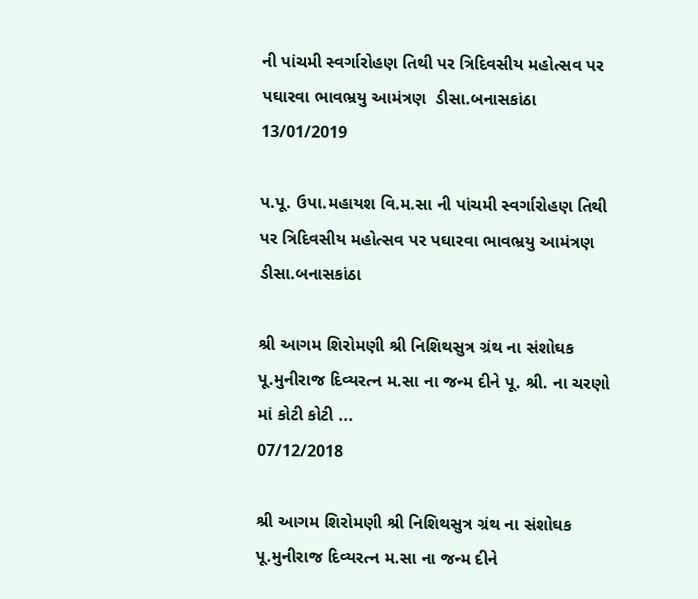ની પાંચમી સ્વર્ગારોહણ તિથી પર ત્રિદિવસીય મહોત્સવ પર પઘારવા ભાવભ્રયુ આમંત્રણ  ડીસા.બનાસકાંઠા
13/01/2019

પ.પૂ. ઉપા.મહાયશ વિ.મ.સા ની પાંચમી સ્વર્ગારોહણ તિથી પર ત્રિદિવસીય મહોત્સવ પર પઘારવા ભાવભ્રયુ આમંત્રણ ડીસા.બનાસકાંઠા

શ્રી આગમ શિરોમણી શ્રી નિશિથસુત્ર ગ્રંથ ના સંશોઘક પૂ.મુનીરાજ દિવ્યરત્ન મ.સા ના જન્મ દીને પૂ. શ્રી. ના ચરણો માં કોટી કોટી ...
07/12/2018

શ્રી આગમ શિરોમણી શ્રી નિશિથસુત્ર ગ્રંથ ના સંશોઘક પૂ.મુનીરાજ દિવ્યરત્ન મ.સા ના જન્મ દીને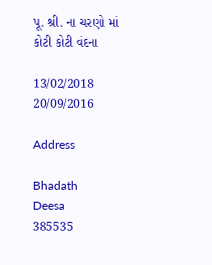પૂ. શ્રી. ના ચરણો માં કોટી કોટી વંદના

13/02/2018
20/09/2016

Address

Bhadath
Deesa
385535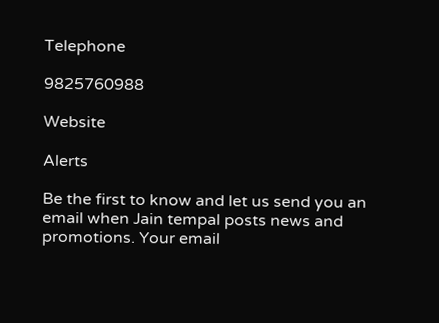Telephone

9825760988

Website

Alerts

Be the first to know and let us send you an email when Jain tempal posts news and promotions. Your email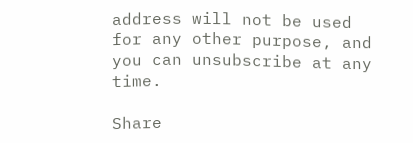address will not be used for any other purpose, and you can unsubscribe at any time.

Share